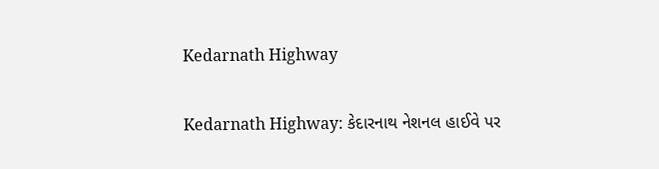Kedarnath Highway

Kedarnath Highway: કેદારનાથ નેશનલ હાઈવે પર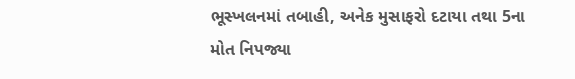ભૂસ્ખલનમાં તબાહી, અનેક મુસાફરો દટાયા તથા 5ના મોત નિપજ્યા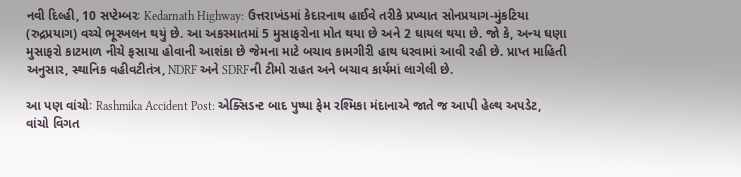નવી દિલ્હી, 10 સપ્ટેમ્બરઃ Kedarnath Highway: ઉત્તરાખંડમાં કેદારનાથ હાઈવે તરીકે પ્રખ્યાત સોનપ્રયાગ-મુંકટિયા (રુદ્રપ્રયાગ) વચ્ચે ભૂસ્ખલન થયું છે. આ અકસ્માતમાં 5 મુસાફરોના મોત થયા છે અને 2 ઘાયલ થયા છે. જો કે, અન્ય ઘણા મુસાફરો કાટમાળ નીચે ફસાયા હોવાની આશંકા છે જેમના માટે બચાવ કામગીરી હાથ ધરવામાં આવી રહી છે. પ્રાપ્ત માહિતી અનુસાર, સ્થાનિક વહીવટીતંત્ર, NDRF અને SDRFની ટીમો રાહત અને બચાવ કાર્યમાં લાગેલી છે.

આ પણ વાંચોઃ Rashmika Accident Post: એક્સિડન્ટ બાદ પુષ્પા ફેમ રશ્મિકા મંદાનાએ જાતે જ આપી હેલ્થ અપડેટ, વાંચો વિગત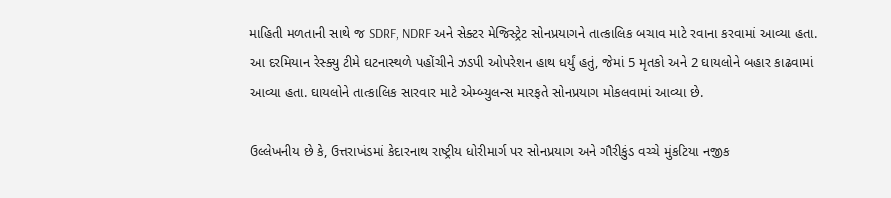માહિતી મળતાની સાથે જ SDRF, NDRF અને સેક્ટર મેજિસ્ટ્રેટ સોનપ્રયાગને તાત્કાલિક બચાવ માટે રવાના કરવામાં આવ્યા હતા. આ દરમિયાન રેસ્ક્યુ ટીમે ઘટનાસ્થળે પહોંચીને ઝડપી ઓપરેશન હાથ ધર્યું હતું, જેમાં 5 મૃતકો અને 2 ઘાયલોને બહાર કાઢવામાં આવ્યા હતા. ઘાયલોને તાત્કાલિક સારવાર માટે એમ્બ્યુલન્સ મારફતે સોનપ્રયાગ મોકલવામાં આવ્યા છે.

ઉલ્લેખનીય છે કે, ઉત્તરાખંડમાં કેદારનાથ રાષ્ટ્રીય ધોરીમાર્ગ પર સોનપ્રયાગ અને ગૌરીકુંડ વચ્ચે મુંકટિયા નજીક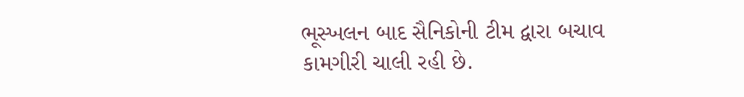ભૂસ્ખલન બાદ સૈનિકોની ટીમ દ્વારા બચાવ કામગીરી ચાલી રહી છે.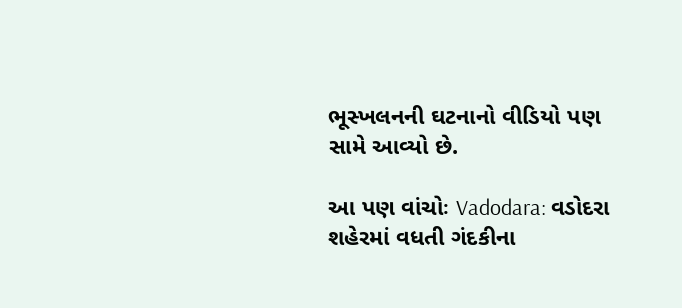ભૂસ્ખલનની ઘટનાનો વીડિયો પણ સામે આવ્યો છે.

આ પણ વાંચોઃ Vadodara: વડોદરા શહેરમાં વધતી ગંદકીના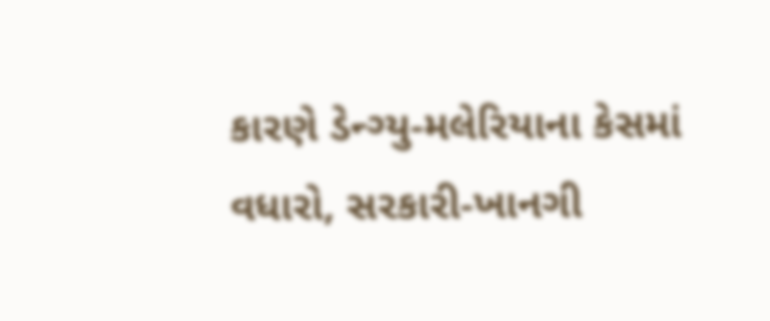કારણે ડેન્ગ્યુ-મલેરિયાના કેસમાં વધારો, સરકારી-ખાનગી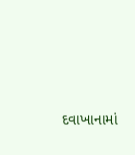દવાખાનામાં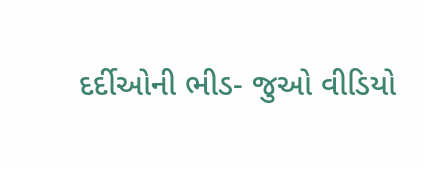દર્દીઓની ભીડ- જુઓ વીડિયો